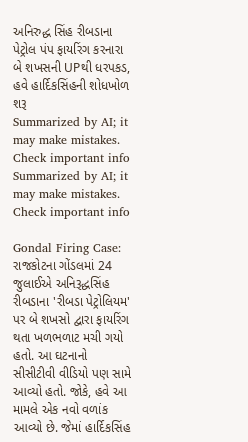અનિરુદ્ધ સિંહ રીબડાના પેટ્રોલ પંપ ફાયરિંગ કરનારા બે શખસની UPથી ધરપકડ, હવે હાર્દિકસિંહની શોધખોળ શરૂ
Summarized by AI; it may make mistakes. Check important info
Summarized by AI; it may make mistakes. Check important info

Gondal Firing Case: રાજકોટના ગોંડલમાં 24 જુલાઈએ અનિરૂદ્ધસિંહ રીબડાના 'રીબડા પેટ્રોલિયમ' પર બે શખસો દ્વારા ફાયરિંગ થતા ખળભળાટ મચી ગયો હતો. આ ઘટનાનો સીસીટીવી વીડિયો પણ સામે આવ્યો હતો. જોકે, હવે આ મામલે એક નવો વળાંક આવ્યો છે. જેમાં હાર્દિકસિંહ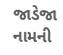જાડેજા નામની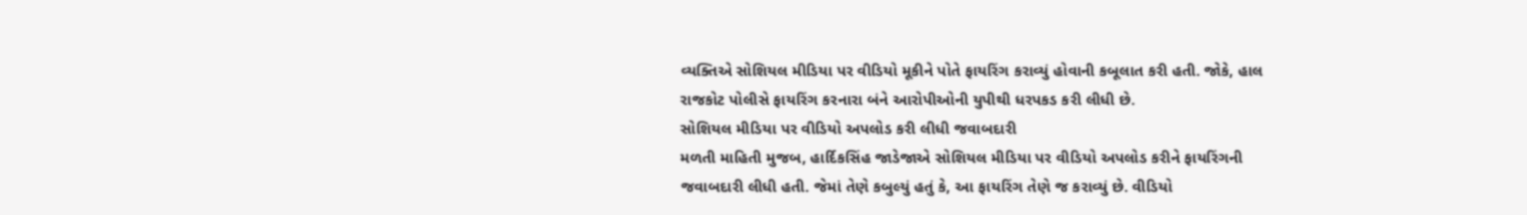વ્યક્તિએ સોશિયલ મીડિયા પર વીડિયો મૂકીને પોતે ફાયરિંગ કરાવ્યું હોવાની કબૂલાત કરી હતી. જોકે, હાલ રાજકોટ પોલીસે ફાયરિંગ કરનારા બંને આરોપીઓની યુપીથી ધરપકડ કરી લીધી છે.
સોશિયલ મીડિયા પર વીડિયો અપલોડ કરી લીધી જવાબદારી
મળતી માહિતી મુજબ, હાર્દિકસિંહ જાડેજાએ સોશિયલ મીડિયા પર વીડિયો અપલોડ કરીને ફાયરિંગની જવાબદારી લીધી હતી. જેમાં તેણે કબુલ્યું હતું કે, આ ફાયરિંગ તેણે જ કરાવ્યું છે. વીડિયો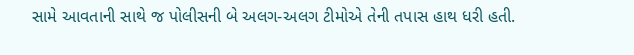સામે આવતાની સાથે જ પોલીસની બે અલગ-અલગ ટીમોએ તેની તપાસ હાથ ધરી હતી.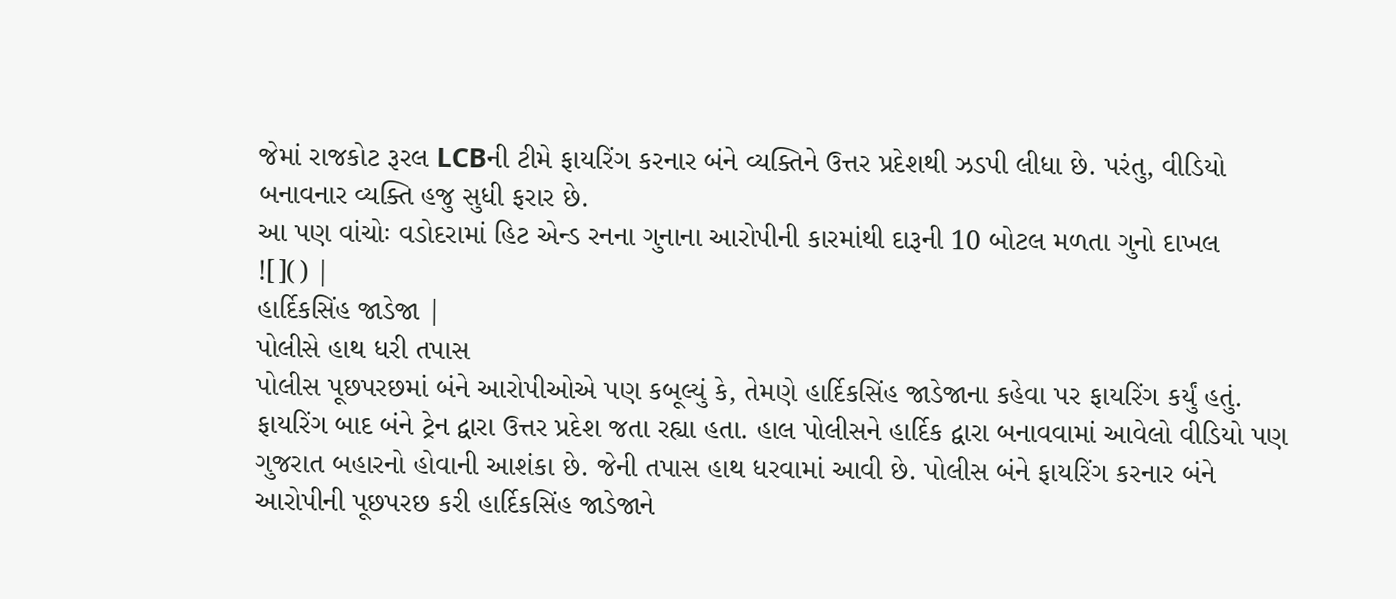જેમાં રાજકોટ રૂરલ LCBની ટીમે ફાયરિંગ કરનાર બંને વ્યક્તિને ઉત્તર પ્રદેશથી ઝડપી લીધા છે. પરંતુ, વીડિયો બનાવનાર વ્યક્તિ હજુ સુધી ફરાર છે.
આ પણ વાંચોઃ વડોદરામાં હિટ એન્ડ રનના ગુનાના આરોપીની કારમાંથી દારૂની 10 બોટલ મળતા ગુનો દાખલ
![]() |
હાર્દિકસિંહ જાડેજા |
પોલીસે હાથ ધરી તપાસ
પોલીસ પૂછપરછમાં બંને આરોપીઓએ પણ કબૂલ્યું કે, તેમણે હાર્દિકસિંહ જાડેજાના કહેવા પર ફાયરિંગ કર્યું હતું. ફાયરિંગ બાદ બંને ટ્રેન દ્વારા ઉત્તર પ્રદેશ જતા રહ્યા હતા. હાલ પોલીસને હાર્દિક દ્વારા બનાવવામાં આવેલો વીડિયો પણ ગુજરાત બહારનો હોવાની આશંકા છે. જેની તપાસ હાથ ધરવામાં આવી છે. પોલીસ બંને ફાયરિંગ કરનાર બંને આરોપીની પૂછપરછ કરી હાર્દિકસિંહ જાડેજાને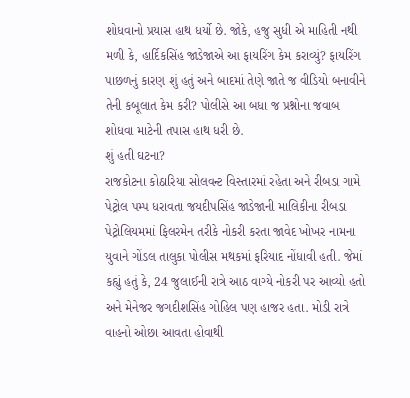શોધવાનો પ્રયાસ હાથ ધર્યો છે. જોકે, હજુ સુધી એ માહિતી નથી મળી કે, હાર્દિકસિંહ જાડેજાએ આ ફાયરિંગ કેમ કરાવ્યું? ફાયરિંગ પાછળનું કારણ શું હતું અને બાદમાં તેણે જાતે જ વીડિયો બનાવીને તેની કબૂલાત કેમ કરી? પોલીસે આ બધા જ પ્રશ્નોના જવાબ શોધવા માટેની તપાસ હાથ ધરી છે.
શું હતી ઘટના?
રાજકોટના કોઠારિયા સોલવન્ટ વિસ્તારમાં રહેતા અને રીબડા ગામે પેટ્રોલ પમ્પ ધરાવતા જયદીપસિંહ જાડેજાની માલિકીના રીબડા પેટ્રોલિયમમાં ફિલરમેન તરીકે નોકરી કરતા જાવેદ ખોખર નામના યુવાને ગોંડલ તાલુકા પોલીસ મથકમાં ફરિયાદ નોંધાવી હતી. જેમાં કહ્યું હતું કે, 24 જુલાઈની રાત્રે આઠ વાગ્યે નોકરી પર આવ્યો હતો અને મેનેજર જગદીશસિંહ ગોહિલ પણ હાજર હતા. મોડી રાત્રે વાહનો ઓછા આવતા હોવાથી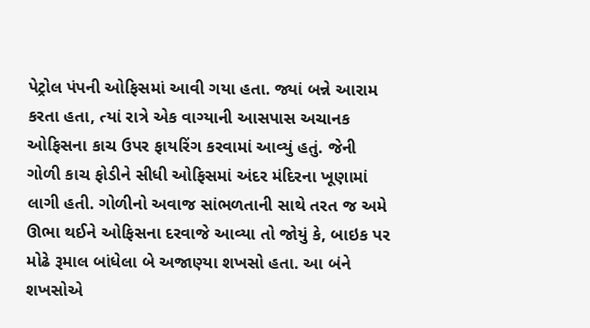પેટ્રોલ પંપની ઓફિસમાં આવી ગયા હતા. જ્યાં બન્ને આરામ કરતા હતા, ત્યાં રાત્રે એક વાગ્યાની આસપાસ અચાનક ઓફિસના કાચ ઉપર ફાયરિંગ કરવામાં આવ્યું હતું. જેની ગોળી કાચ ફોડીને સીધી ઓફિસમાં અંદર મંદિરના ખૂણામાં લાગી હતી. ગોળીનો અવાજ સાંભળતાની સાથે તરત જ અમે ઊભા થઈને ઓફિસના દરવાજે આવ્યા તો જોયું કે, બાઇક પર મોઢે રૂમાલ બાંધેલા બે અજાણ્યા શખસો હતા. આ બંને શખસોએ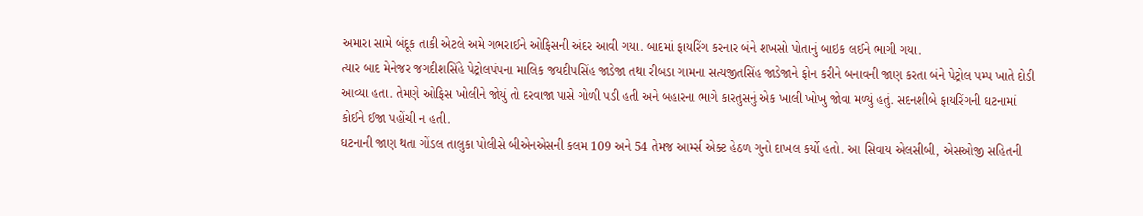અમારા સામે બંદૂક તાકી એટલે અમે ગભરાઈને ઓફિસની અંદર આવી ગયા. બાદમાં ફાયરિંગ કરનાર બંને શખસો પોતાનું બાઇક લઈને ભાગી ગયા.
ત્યાર બાદ મેનેજર જગદીશસિંહે પેટ્રોલપંપના માલિક જયદીપસિંહ જાડેજા તથા રીબડા ગામના સત્યજીતસિંહ જાડેજાને ફોન કરીને બનાવની જાણ કરતા બંને પેટ્રોલ પમ્પ ખાતે દોડી આવ્યા હતા. તેમણે ઓફિસ ખોલીને જોયું તો દરવાજા પાસે ગોળી પડી હતી અને બહારના ભાગે કારતુસનું એક ખાલી ખોખુ જોવા મળ્યું હતું. સદનશીબે ફાયરિંગની ઘટનામાં કોઈને ઈજા પહોંચી ન હતી.
ઘટનાની જાણ થતા ગોંડલ તાલુકા પોલીસે બીએનએસની કલમ 109 અને 54 તેમજ આર્મ્સ એક્ટ હેઠળ ગુનો દાખલ કર્યો હતો. આ સિવાય એલસીબી, એસઓજી સહિતની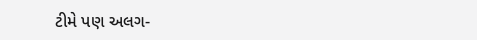ટીમે પણ અલગ-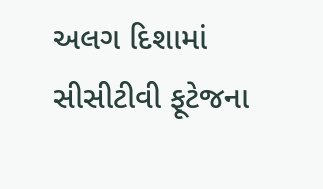અલગ દિશામાં સીસીટીવી ફૂટેજના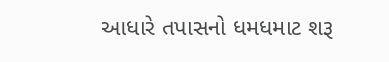આધારે તપાસનો ધમધમાટ શરૂ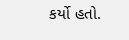કર્યો હતો.